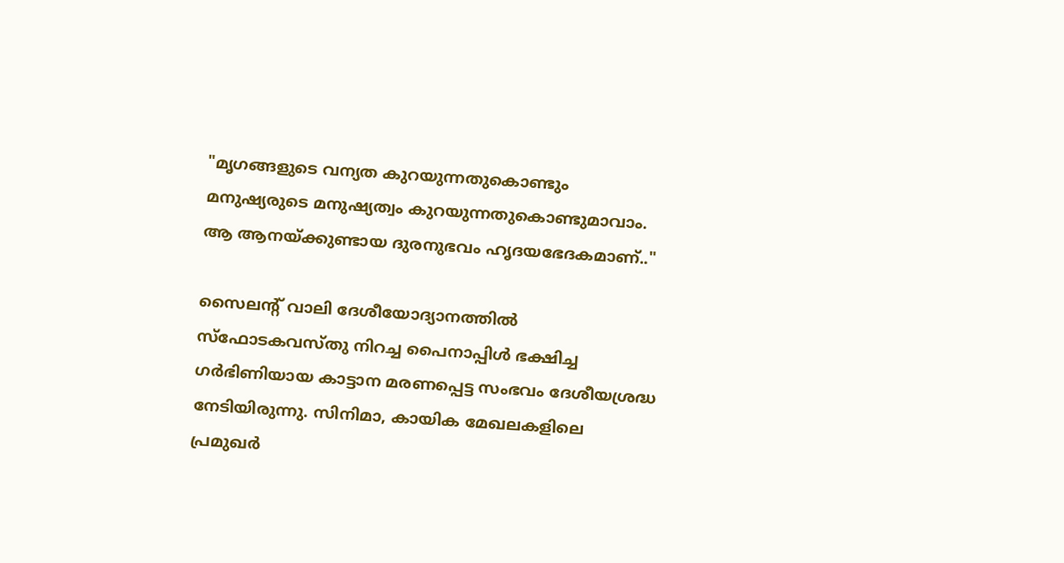"മൃഗങ്ങളുടെ വന്യത കുറയുന്നതുകൊണ്ടും മനുഷ്യരുടെ മനുഷ്യത്വം കുറയുന്നതുകൊണ്ടുമാവാം. ആ ആനയ്ക്കുണ്ടായ ദുരനുഭവം ഹൃദയഭേദകമാണ്.."

സൈലന്‍റ് വാലി ദേശീയോദ്യാനത്തില്‍ സ്ഫോടകവസ്തു നിറച്ച പൈനാപ്പിള്‍ ഭക്ഷിച്ച ഗര്‍ഭിണിയായ കാട്ടാന മരണപ്പെട്ട സംഭവം ദേശീയശ്രദ്ധ നേടിയിരുന്നു. സിനിമാ, കായിക മേഖലകളിലെ പ്രമുഖര്‍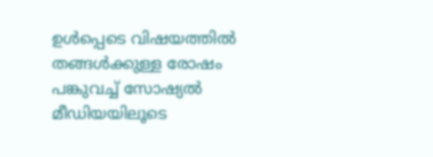ഉള്‍പ്പെടെ വിഷയത്തില്‍ തങ്ങള്‍ക്കുള്ള രോഷം പങ്കുവച്ച് സോഷ്യല്‍ മീഡിയയിലൂടെ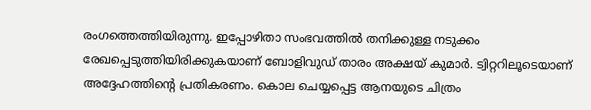രംഗത്തെത്തിയിരുന്നു. ഇപ്പോഴിതാ സംഭവത്തില്‍ തനിക്കുള്ള നടുക്കം രേഖപ്പെടുത്തിയിരിക്കുകയാണ് ബോളിവുഡ് താരം അക്ഷയ് കുമാര്‍. ട്വിറ്ററിലൂടെയാണ് അദ്ദേഹത്തിന്‍റെ പ്രതികരണം. കൊല ചെയ്യപ്പെട്ട ആനയുടെ ചിത്രം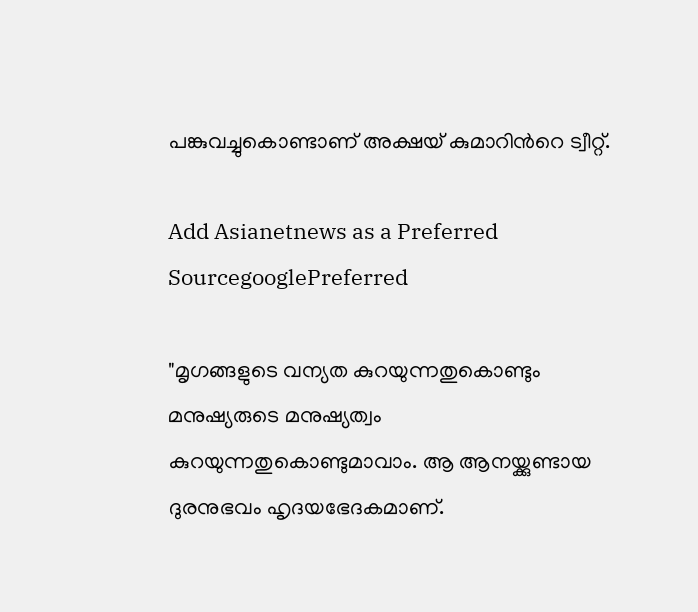പങ്കുവച്ചുകൊണ്ടാണ് അക്ഷയ് കുമാറിന്‍റെ ട്വീറ്റ്.

Add Asianetnews as a Preferred SourcegooglePreferred

"മൃഗങ്ങളുടെ വന്യത കുറയുന്നതുകൊണ്ടും മനുഷ്യരുടെ മനുഷ്യത്വം കുറയുന്നതുകൊണ്ടുമാവാം. ആ ആനയ്ക്കുണ്ടായ ദുരനുഭവം ഹൃദയഭേദകമാണ്.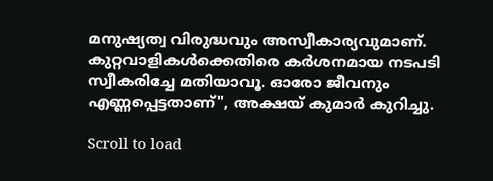മനുഷ്യത്വ വിരുദ്ധവും അസ്വീകാര്യവുമാണ്. കുറ്റവാളികള്‍ക്കെതിരെ കര്‍ശനമായ നടപടി സ്വീകരിച്ചേ മതിയാവൂ. ഓരോ ജീവനും എണ്ണപ്പെട്ടതാണ്", അക്ഷയ് കുമാര്‍ കുറിച്ചു.

Scroll to load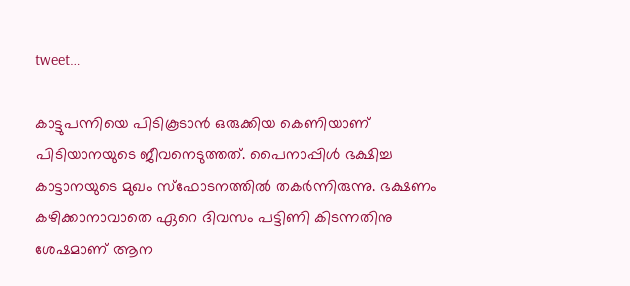tweet…

കാട്ടുപന്നിയെ പിടികൂടാന്‍ ഒരുക്കിയ കെണിയാണ് പിടിയാനയുടെ ജീവനെടുത്തത്. പൈനാപ്പിള്‍ ഭക്ഷിച്ച കാട്ടാനയുടെ മുഖം സ്ഫോടനത്തില്‍ തകര്‍ന്നിരുന്നു. ഭക്ഷണം കഴിക്കാനാവാതെ ഏറെ ദിവസം പട്ടിണി കിടന്നതിനു ശേഷമാണ് ആന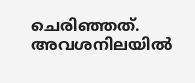ചെരിഞ്ഞത്. അവശനിലയില്‍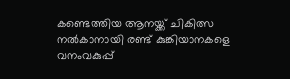കണ്ടെത്തിയ ആനയ്ക്ക് ചികിത്സ നല്‍കാനായി രണ്ട് കുങ്കിയാനകളെ വനംവകുപ്പ്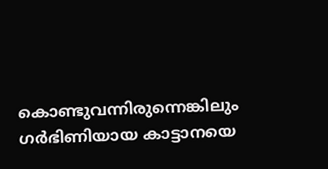കൊണ്ടുവന്നിരുന്നെങ്കിലും ഗര്‍ഭിണിയായ കാട്ടാനയെ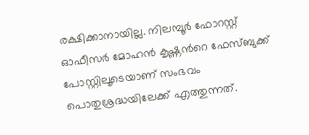രക്ഷിക്കാനായില്ല. നിലമ്പൂര്‍ ഫോറസ്റ്റ് ഓഫീസര്‍ മോഹന്‍ കൃഷ്ണന്‍റെ ഫേസ്ബുക്ക് പോസ്റ്റിലൂടെയാണ് സംഭവം പൊതുശ്രദ്ധയിലേക്ക് എത്തുന്നത്.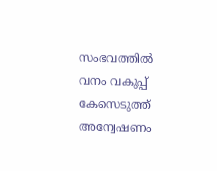സംഭവത്തില്‍ വനം വകുപ്പ് കേസെടുത്ത് അന്വേഷണം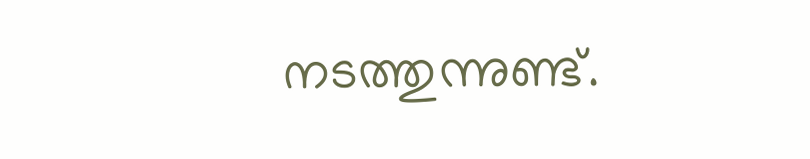നടത്തുന്നുണ്ട്.